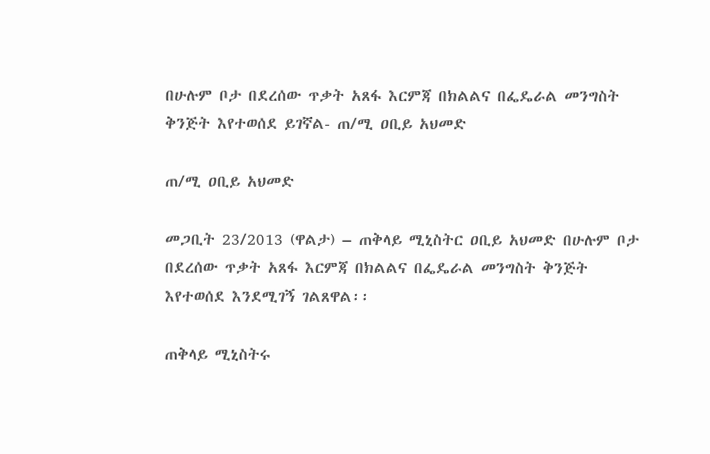በሁሉም ቦታ በደረሰው ጥቃት አጸፋ እርምጃ በክልልና በፌዴራል መንግስት ቅንጅት እየተወሰደ ይገኛል- ጠ/ሚ ዐቢይ አህመድ

ጠ/ሚ ዐቢይ አህመድ

መጋቢት 23/2013 (ዋልታ) – ጠቅላይ ሚኒስትር ዐቢይ አህመድ በሁሉም ቦታ በደረሰው ጥቃት አጸፋ እርምጃ በክልልና በፌዴራል መንግስት ቅንጅት እየተወሰደ እንደሚገኝ ገልጸዋል፡፡

ጠቅላይ ሚኒስትሩ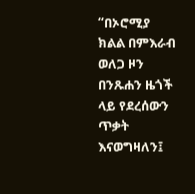“በኦሮሚያ ክልል በምእራብ ወለጋ ዞን በንጹሐን ዜጎች ላይ የደረሰውን ጥቃት እናወግዛለን፤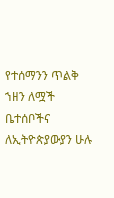የተሰማንን ጥልቅ ኀዘን ለሟች ቤተሰቦችና ለኢትዮጵያውያን ሁሉ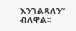እንገልጻለን” ብለዋል፡፡